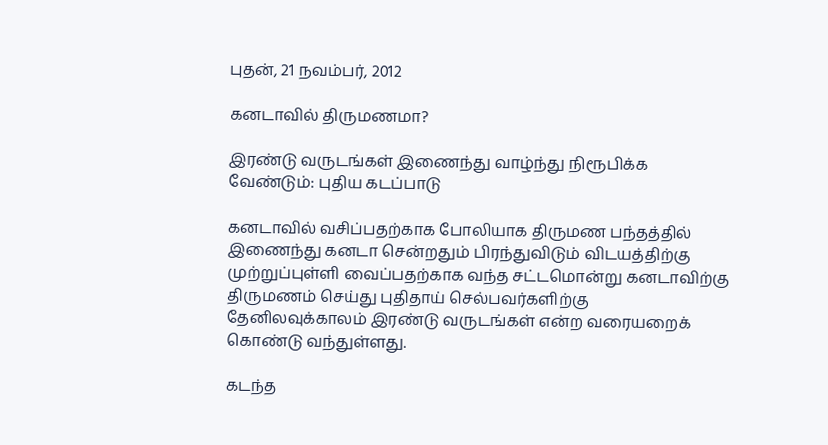புதன், 21 நவம்பர், 2012

கனடாவில் திருமணமா?

இரண்டு வருடங்கள் இணைந்து வாழ்ந்து நிரூபிக்க வேண்டும்: புதிய கடப்பாடு

கனடாவில் வசிப்பதற்காக போலியாக திருமண பந்தத்தில் இணைந்து கனடா சென்றதும் பிரந்துவிடும் விடயத்திற்கு முற்றுப்புள்ளி வைப்பதற்காக வந்த சட்டமொன்று கனடாவிற்கு திருமணம் செய்து புதிதாய் செல்பவர்களிற்கு தேனிலவுக்காலம் இரண்டு வருடங்கள் என்ற வரையறைக் கொண்டு வந்துள்ளது.

கடந்த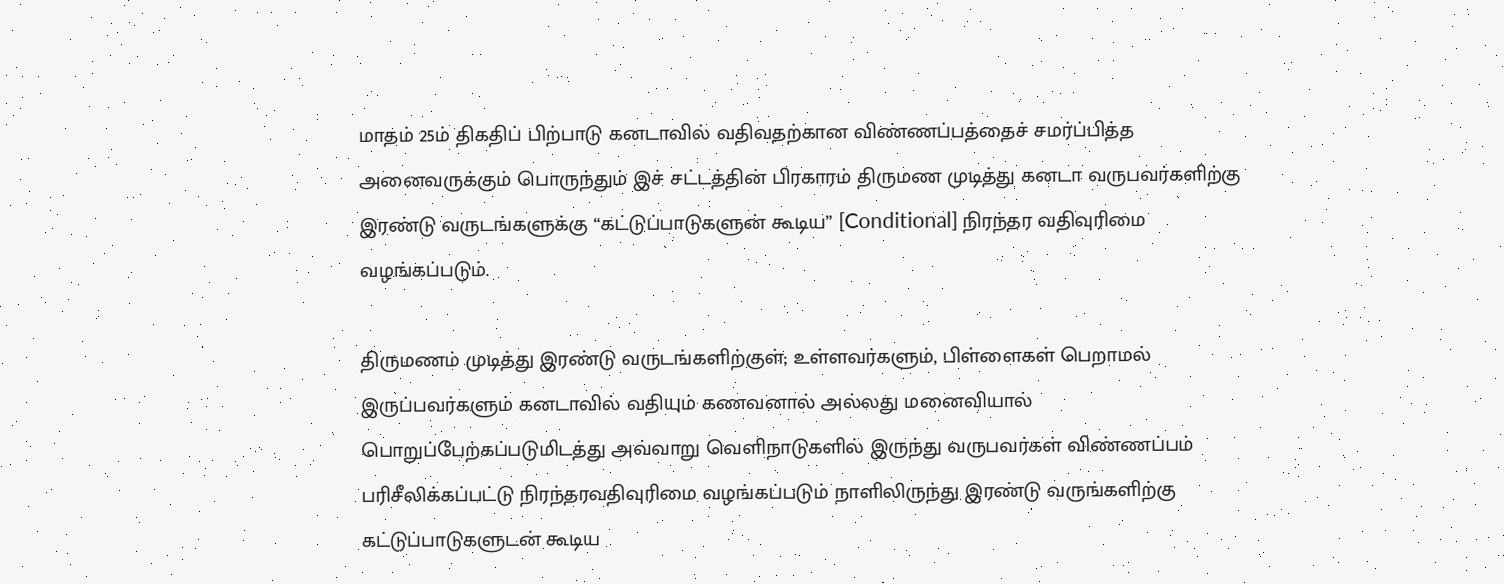மாதம் 25ம் திகதிப் பிற்பாடு கனடாவில் வதிவதற்கான விண்ணப்பத்தைச் சமர்ப்பித்த அனைவருக்கும் பொருந்தும் இச் சட்டத்தின் பிரகாரம் திருமண முடித்து கனடா வருபவர்களிற்கு இரண்டு வருடங்களுக்கு “கட்டுப்பாடுகளுன் கூடிய” [Conditional] நிரந்தர வதிவுரிமை வழங்கப்படும்.

திருமணம் முடித்து இரண்டு வருடங்களிற்குள்; உள்ளவர்களும், பிள்ளைகள் பெறாமல் இருப்பவர்களும் கனடாவில் வதியும் கணவனால் அல்லது மனைவியால் பொறுப்பேற்கப்படுமிடத்து அவ்வாறு வெளிநாடுகளில் இருந்து வருபவர்கள் விண்ணப்பம் பரிசீலிக்கப்பட்டு நிரந்தரவதிவுரிமை வழங்கப்படும் நாளிலிருந்து இரண்டு வருங்களிற்கு கட்டுப்பாடுகளுடன் கூடிய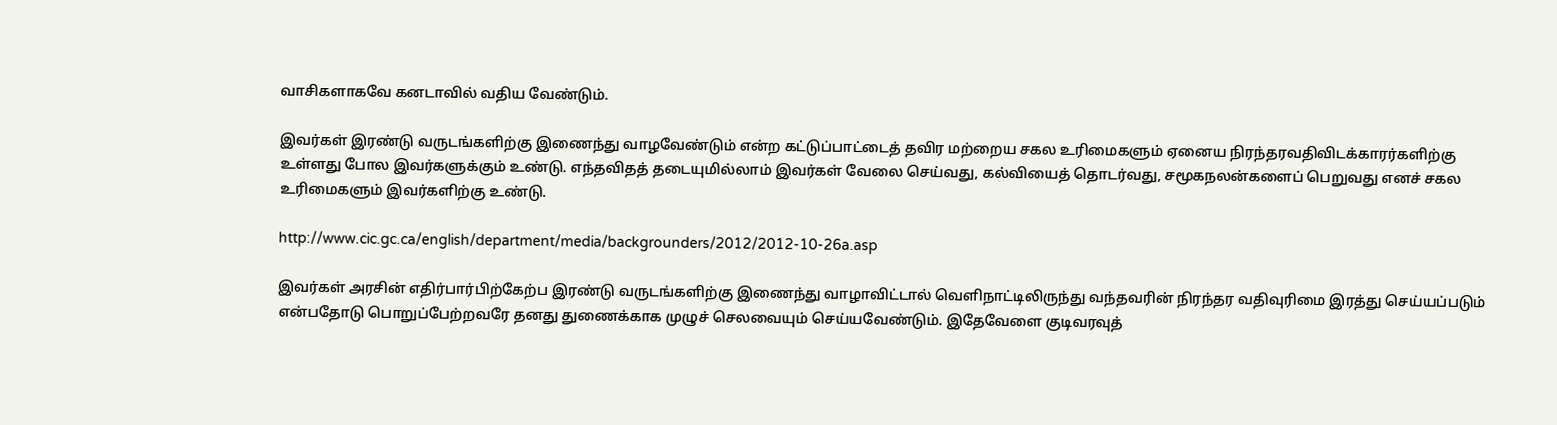வாசிகளாகவே கனடாவில் வதிய வேண்டும்.

இவர்கள் இரண்டு வருடங்களிற்கு இணைந்து வாழவேண்டும் என்ற கட்டுப்பாட்டைத் தவிர மற்றைய சகல உரிமைகளும் ஏனைய நிரந்தரவதிவிடக்காரர்களிற்கு உள்ளது போல இவர்களுக்கும் உண்டு. எந்தவிதத் தடையுமில்லாம் இவர்கள் வேலை செய்வது, கல்வியைத் தொடர்வது, சமூகநலன்களைப் பெறுவது எனச் சகல உரிமைகளும் இவர்களிற்கு உண்டு.

http://www.cic.gc.ca/english/department/media/backgrounders/2012/2012-10-26a.asp

இவர்கள் அரசின் எதிர்பார்பிற்கேற்ப இரண்டு வருடங்களிற்கு இணைந்து வாழாவிட்டால் வெளிநாட்டிலிருந்து வந்தவரின் நிரந்தர வதிவுரிமை இரத்து செய்யப்படும் என்பதோடு பொறுப்பேற்றவரே தனது துணைக்காக முழுச் செலவையும் செய்யவேண்டும். இதேவேளை குடிவரவுத்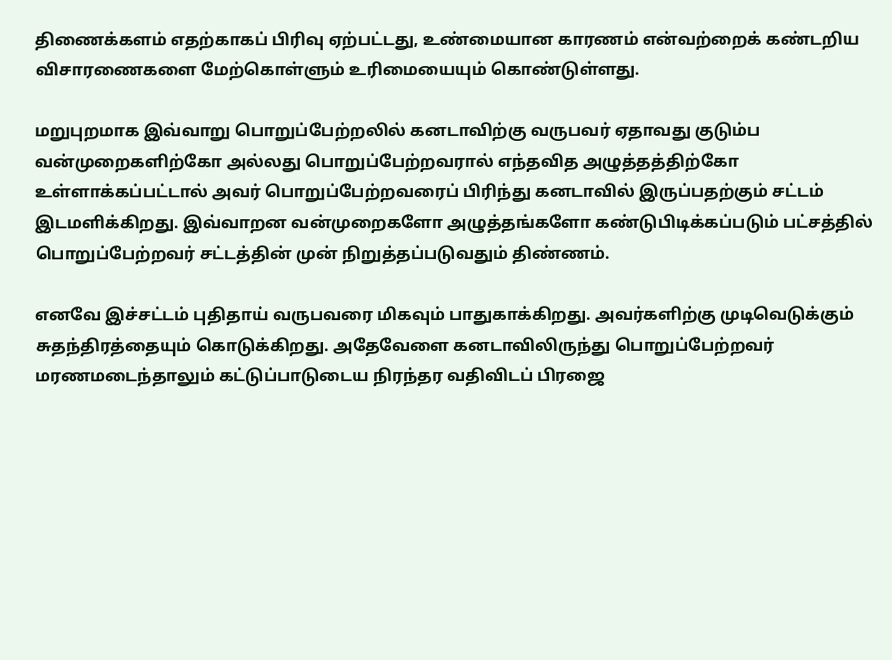திணைக்களம் எதற்காகப் பிரிவு ஏற்பட்டது, உண்மையான காரணம் என்வற்றைக் கண்டறிய விசாரணைகளை மேற்கொள்ளும் உரிமையையும் கொண்டுள்ளது.

மறுபுறமாக இவ்வாறு பொறுப்பேற்றலில் கனடாவிற்கு வருபவர் ஏதாவது குடும்ப வன்முறைகளிற்கோ அல்லது பொறுப்பேற்றவரால் எந்தவித அழுத்தத்திற்கோ உள்ளாக்கப்பட்டால் அவர் பொறுப்பேற்றவரைப் பிரிந்து கனடாவில் இருப்பதற்கும் சட்டம் இடமளிக்கிறது. இவ்வாறன வன்முறைகளோ அழுத்தங்களோ கண்டுபிடிக்கப்படும் பட்சத்தில் பொறுப்பேற்றவர் சட்டத்தின் முன் நிறுத்தப்படுவதும் திண்ணம்.

எனவே இச்சட்டம் புதிதாய் வருபவரை மிகவும் பாதுகாக்கிறது. அவர்களிற்கு முடிவெடுக்கும் சுதந்திரத்தையும் கொடுக்கிறது. அதேவேளை கனடாவிலிருந்து பொறுப்பேற்றவர் மரணமடைந்தாலும் கட்டுப்பாடுடைய நிரந்தர வதிவிடப் பிரஜை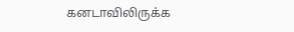கனடாவிலிருக்க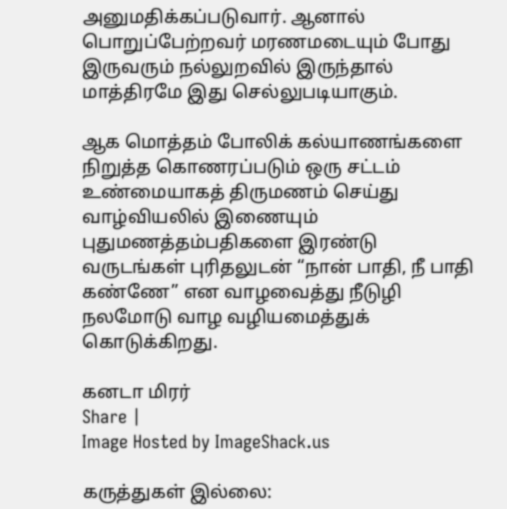அனுமதிக்கப்படுவார். ஆனால் பொறுப்பேற்றவர் மரணமடையும் போது இருவரும் நல்லுறவில் இருந்தால் மாத்திரமே இது செல்லுபடியாகும்.

ஆக மொத்தம் போலிக் கல்யாணங்களை நிறுத்த கொணரப்படும் ஒரு சட்டம் உண்மையாகத் திருமணம் செய்து வாழ்வியலில் இணையும் புதுமணத்தம்பதிகளை இரண்டு வருடங்கள் புரிதலுடன் “நான் பாதி, நீ பாதி கண்ணே” என வாழவைத்து நீடுழி நலமோடு வாழ வழியமைத்துக் கொடுக்கிறது.

கனடா மிரர்
Share |
Image Hosted by ImageShack.us

கருத்துகள் இல்லை: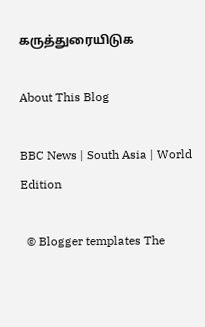கருத்துரையிடுக

About This Blog

BBC News | South Asia | World Edition

  © Blogger templates The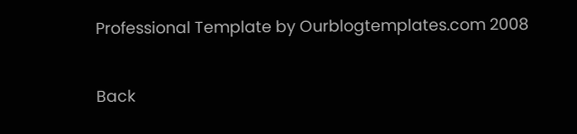Professional Template by Ourblogtemplates.com 2008

Back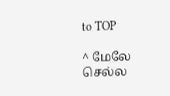to TOP

^ மேலே செல்ல